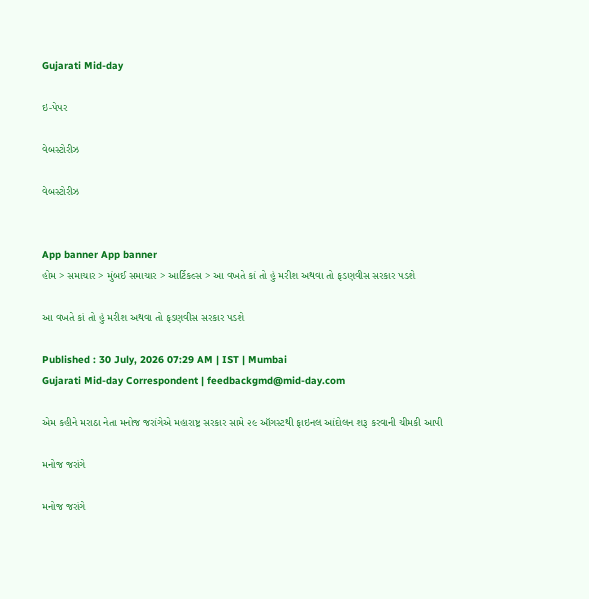Gujarati Mid-day

ઇ-પેપર

વેબસ્ટોરીઝ

વેબસ્ટોરીઝ


App banner App banner
હોમ > સમાચાર > મુંબઈ સમાચાર > આર્ટિકલ્સ > આ વખતે કાં તો હું મરીશ અથવા તો ફડણવીસ સરકાર પડશે

આ વખતે કાં તો હું મરીશ અથવા તો ફડણવીસ સરકાર પડશે

Published : 30 July, 2026 07:29 AM | IST | Mumbai
Gujarati Mid-day Correspondent | feedbackgmd@mid-day.com

એમ કહીને મરાઠા નેતા મનોજ જરાંગેએ મહારાષ્ટ્ર સરકાર સામે ૨૯ ઑગસ્ટથી ફાઇનલ આંદોલન શરૂ કરવાની ચીમકી આપી

મનોજ જરાંગે

મનોજ જરાંગે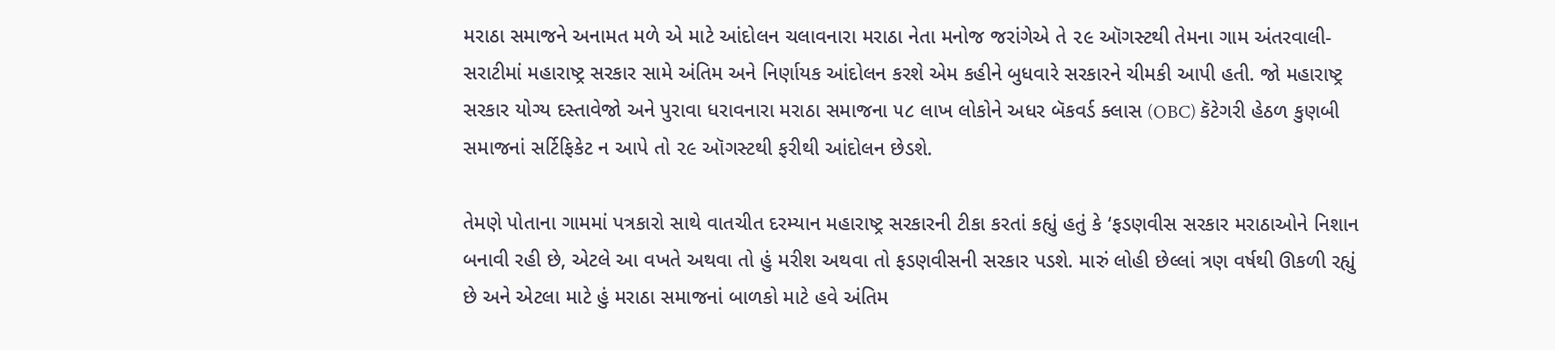મરાઠા સમાજને અનામત મળે એ માટે આંદોલન ચલાવનારા મરાઠા નેતા મનોજ જરાંગેએ તે ૨૯ ઑગસ્ટથી તેમના ગામ અંતરવાલી-સરાટીમાં મહારાષ્ટ્ર સરકાર સામે અંતિમ અને નિર્ણાયક આંદોલન કરશે એમ કહીને બુધવારે સરકારને ચીમકી આપી હતી. જો મહારાષ્ટ્ર સરકાર યોગ્ય દસ્તાવેજો અને પુરાવા ધરાવનારા મરાઠા સમાજના ૫૮ લાખ લોકોને અધર બૅકવર્ડ ક્લાસ (OBC) કૅટેગરી હેઠળ કુણબી સમાજનાં સર્ટિફિકેટ ન આપે તો ૨૯ ઑગસ્ટથી ફરીથી આંદોલન છેડશે.

તેમણે પોતાના ગામમાં પત્રકારો સાથે વાતચીત દરમ્યાન મહારાષ્ટ્ર સરકારની ટીકા કરતાં કહ્યું હતું કે ‘ફડણવીસ સરકાર મરાઠાઓને નિશાન બનાવી રહી છે, એટલે આ વખતે અથવા તો હું મરીશ અથવા તો ફડણવીસની સરકાર પડશે. મારું લોહી છેલ્લાં ત્રણ વર્ષથી ઊકળી રહ્યું છે અને એટલા માટે હું મરાઠા સમાજનાં બાળકો માટે હવે અંતિમ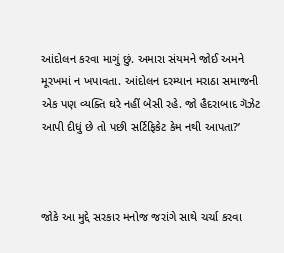આંદોલન કરવા માગું છું. અમારા સંયમને જોઈ અમને મૂરખમાં ન ખપાવતા. આંદોલન દરમ્યાન મરાઠા સમાજની એક પણ વ્યક્તિ ઘરે નહીં બેસી રહે. જો હૈદરાબાદ ગૅઝેટ આપી દીધું છે તો પછી સર્ટિફિકેટ કેમ નથી આપતા?’



જોકે આ મુદ્દે સરકાર મનોજ જરાંગે સાથે ચર્ચા કરવા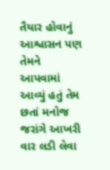તૈયાર હોવાનું આશ્વાસન પણ તેમને આપવામાં આવ્યું હતું તેમ છતાં મનોજ જરાંગે આખરી વાર લડી લેવા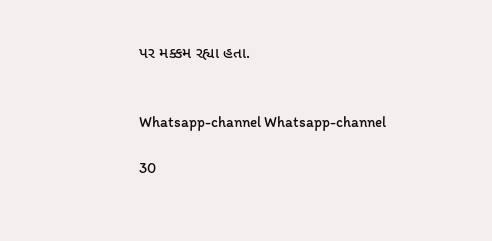પર મક્કમ રહ્યા હતા.


Whatsapp-channel Whatsapp-channel

30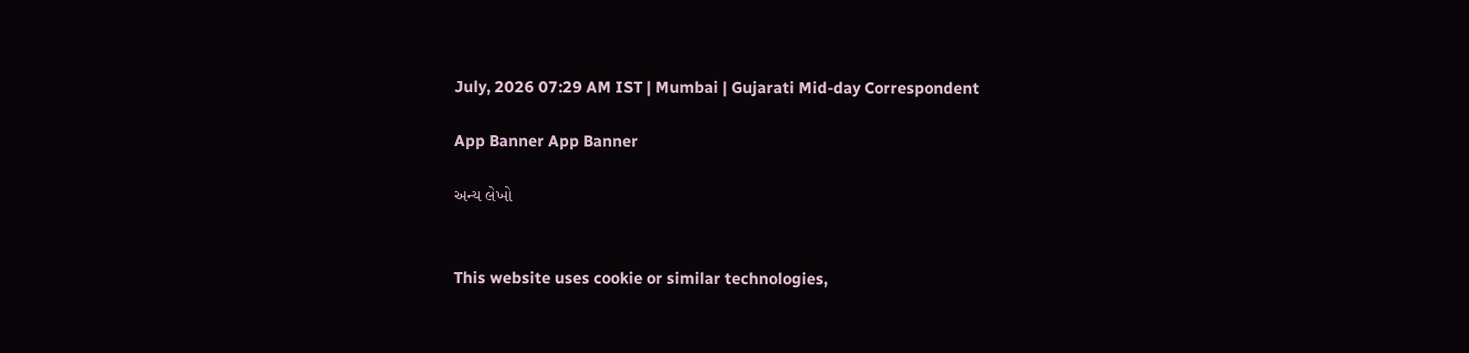July, 2026 07:29 AM IST | Mumbai | Gujarati Mid-day Correspondent

App Banner App Banner

અન્ય લેખો


This website uses cookie or similar technologies,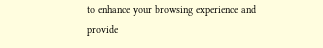to enhance your browsing experience and provide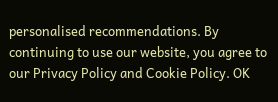personalised recommendations. By continuing to use our website, you agree to our Privacy Policy and Cookie Policy. OK